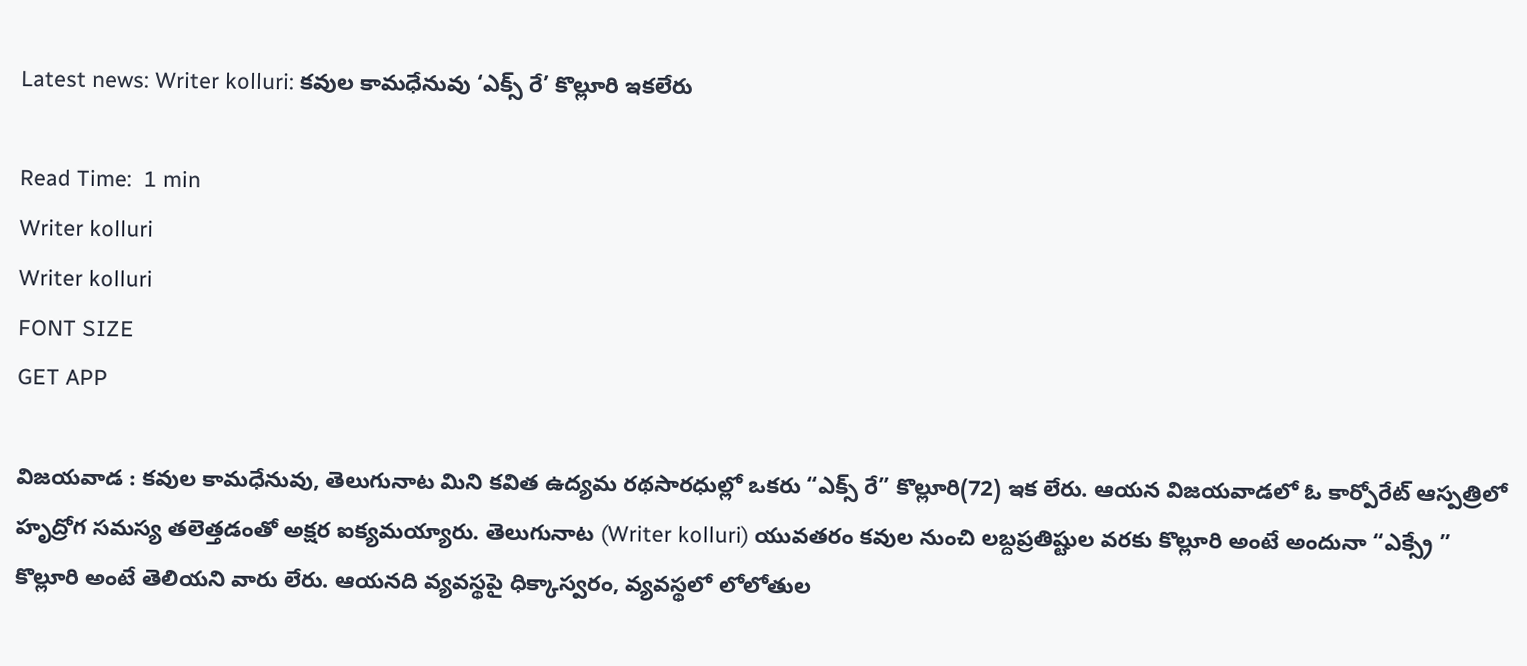Latest news: Writer kolluri: కవుల కామధేనువు ‘ఎక్స్ రే’ కొల్లూరి ఇకలేరు

Read Time:  1 min
Writer kolluri
Writer kolluri
FONT SIZE
GET APP

విజయవాడ : కవుల కామధేనువు, తెలుగునాట మిని కవిత ఉద్యమ రథసారధుల్లో ఒకరు “ఎక్స్ రే” కొల్లూరి(72) ఇక లేరు. ఆయన విజయవాడలో ఓ కార్పోరేట్ ఆస్పత్రిలో హృద్రోగ సమస్య తలెత్తడంతో అక్షర ఐక్యమయ్యారు. తెలుగునాట (Writer kolluri) యువతరం కవుల నుంచి లబ్దప్రతిష్టుల వరకు కొల్లూరి అంటే అందునా “ఎక్స్రే ” కొల్లూరి అంటే తెలియని వారు లేరు. ఆయనది వ్యవస్థపై ధిక్కాస్వరం, వ్యవస్థలో లోలోతుల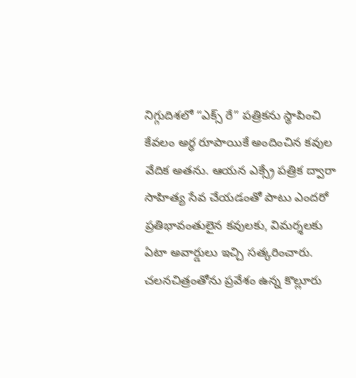నిగ్గుదిశలో “ఎక్స్ రే” పత్రికను స్థాపించి కేవలం అర్ధ రూపాయికే అందించిన కవుల వేదిక అతను. ఆయన ఎక్స్రే పత్రిక ద్వారా సాహిత్య సేవ చేయడంతో పాటు ఎందరో ప్రతిభావంతులైన కవులకు, విమర్శలకు ఏటా అవార్డులు ఇచ్చి సత్కరించారు. చలనచిత్రంతోను ప్రవేశం ఉన్న కొల్లూరు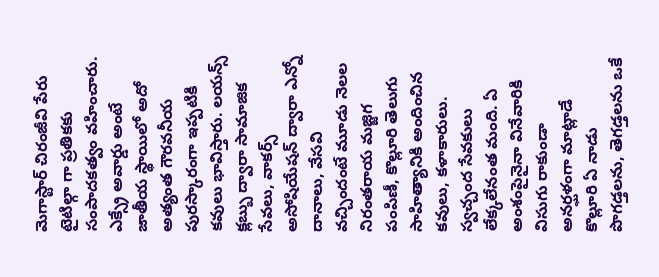మెగాస్టార్ చిరంజీవి పేరు టైటిల్గా గా ప్రతికకు సంపాదకత్వం వహించారు. ఎక్స్రే అవార్డు అంటే జాతీయ స్థాయిలో అదో అత్యంత గౌరవనీయ పురస్కారంగా ఇప్పటికి కవులు భావిస్తారు. లయన్స్ క్లబ్బు ద్వారా సామాజిక సేవలు, వాకర్స్ అసోషియేషన్ ద్వారా ఎన్నో దానాలు, వేసవి వచ్చిందంటే మూడు నెలల నిరంతరాయ మజ్జిగ పంపిణీ, కొల్లూరి తెలుగు సాహిత్యానికి అందించిన కవులు, కళాకారులు. స్వచ్చంద సేవకులు లేక్కలేనంత మంది. ఏ అంశంపైనైనా వినేవారికి విసుగు రాకుండా అనర్ఘళంగా మాట్లాడే కొల్లూరి ఏ నాడు పొగడ్తలను, తెగడ్తలను ఒకే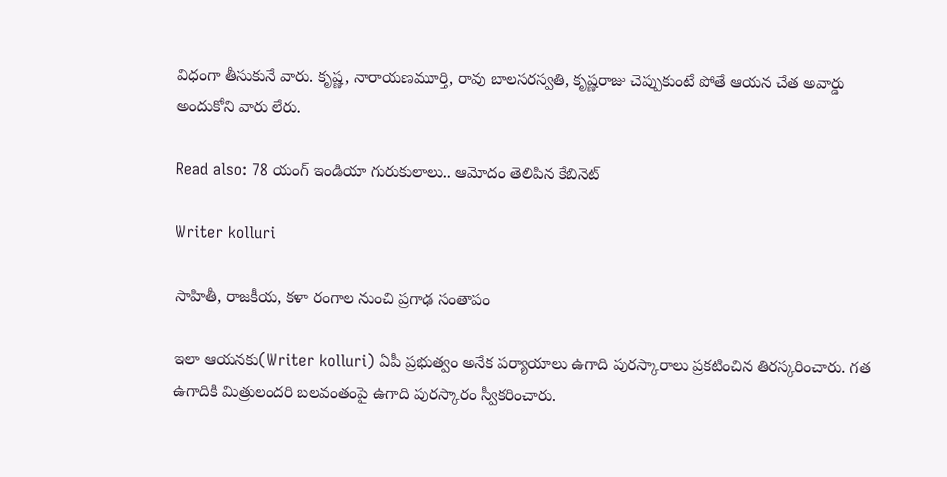విధంగా తీసుకునే వారు. కృష్ణ, నారాయణమూర్తి, రావు బాలసరస్వతి, కృష్ణరాజు చెప్పుకుంటే పోతే ఆయన చేత అవార్డు అందుకోని వారు లేరు.

Read also: 78 యంగ్ ఇండియా గురుకులాలు.. ఆమోదం తెలిపిన కేబినెట్

Writer kolluri

సాహితీ, రాజకీయ, కళా రంగాల నుంచి ప్రగాఢ సంతాపం

ఇలా ఆయనకు(Writer kolluri) ఏపీ ప్రభుత్వం అనేక పర్యాయాలు ఉగాది పురస్కారాలు ప్రకటించిన తిరస్కరించారు. గత ఉగాదికి మిత్రులందరి బలవంతంపై ఉగాది పురస్కారం స్వీకరించారు.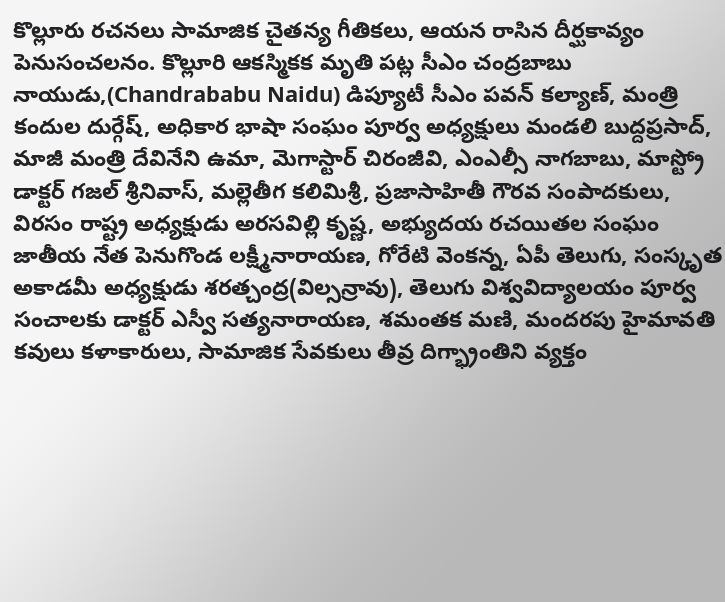కొల్లూరు రచనలు సామాజిక చైతన్య గీతికలు, ఆయన రాసిన దీర్ఘకావ్యం పెనుసంచలనం. కొల్లూరి ఆకస్మికక మృతి పట్ల సీఎం చంద్రబాబు నాయుడు,(Chandrababu Naidu) డిప్యూటీ సీఎం పవన్ కల్యాణ్, మంత్రి కందుల దుర్గేష్, అధికార భాషా సంఘం పూర్వ అధ్యక్షులు మండలి బుద్దప్రసాద్, మాజీ మంత్రి దేవినేని ఉమా, మెగాస్టార్ చిరంజీవి, ఎంఎల్సీ నాగబాబు, మాస్ట్రో డాక్టర్ గజల్ శ్రీనివాస్, మల్లెతీగ కలిమిశ్రీ, ప్రజాసాహితీ గౌరవ సంపాదకులు, విరసం రాష్ట్ర అధ్యక్షుడు అరసవిల్లి కృష్ణ, అభ్యుదయ రచయితల సంఘం జాతీయ నేత పెనుగొండ లక్ష్మీనారాయణ, గోరేటి వెంకన్న, ఏపీ తెలుగు, సంస్కృత అకాడమీ అధ్యక్షుడు శరత్చంద్ర(విల్సన్రావు), తెలుగు విశ్వవిద్యాలయం పూర్వ సంచాలకు డాక్టర్ ఎస్వీ సత్యనారాయణ, శమంతక మణి, మందరపు హైమావతి కవులు కళాకారులు, సామాజిక సేవకులు తీవ్ర దిగ్భ్రాంతిని వ్యక్తం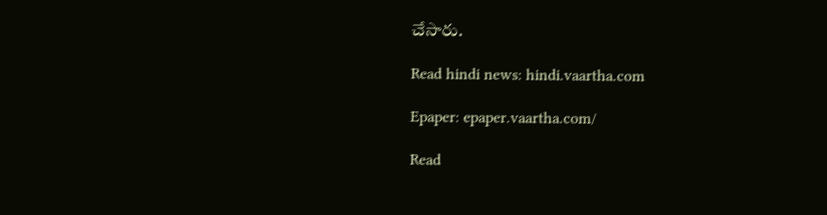చేసారు.

Read hindi news: hindi.vaartha.com

Epaper: epaper.vaartha.com/

Read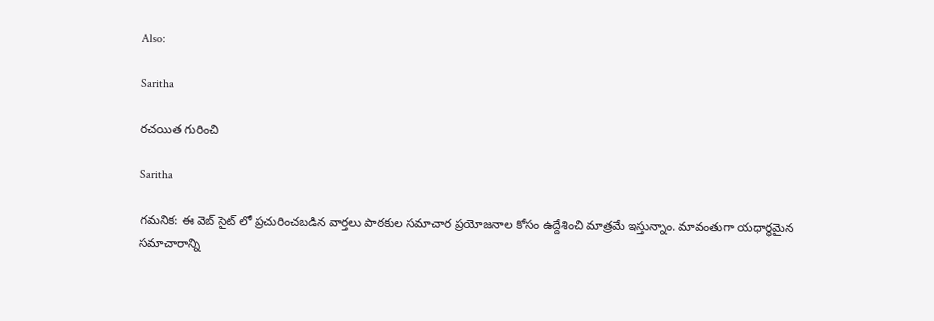Also:

Saritha

రచయిత గురించి

Saritha

గమనిక: ఈ వెబ్ సైట్ లో ప్రచురించబడిన వార్తలు పాఠకుల సమాచార ప్రయోజనాల కోసం ఉద్దేశించి మాత్రమే ఇస్తున్నాం. మావంతుగా యధార్థమైన సమాచారాన్ని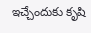ఇచ్చేందుకు కృషి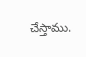చేస్తాము.